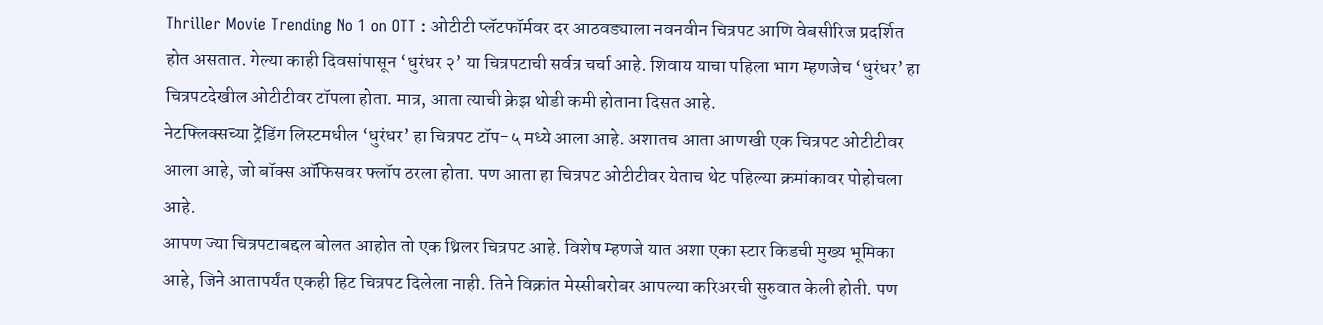Thriller Movie Trending No 1 on OTT : ओटीटी प्लॅटफॉर्मवर दर आठवड्याला नवनवीन चित्रपट आणि वेबसीरिज प्रदर्शित होत असतात. गेल्या काही दिवसांपासून ‘धुरंधर २’ या चित्रपटाची सर्वत्र चर्चा आहे. शिवाय याचा पहिला भाग म्हणजेच ‘धुरंधर’ हा चित्रपटदेखील ओटीटीवर टॉपला होता. मात्र, आता त्याची क्रेझ थोडी कमी होताना दिसत आहे.
नेटफ्लिक्सच्या ट्रेंडिंग लिस्टमधील ‘धुरंधर’ हा चित्रपट टॉप-५ मध्ये आला आहे. अशातच आता आणखी एक चित्रपट ओटीटीवर आला आहे, जो बॉक्स ऑफिसवर फ्लॉप ठरला होता. पण आता हा चित्रपट ओटीटीवर येताच थेट पहिल्या क्रमांकावर पोहोचला आहे.
आपण ज्या चित्रपटाबद्दल बोलत आहोत तो एक थ्रिलर चित्रपट आहे. विशेष म्हणजे यात अशा एका स्टार किडची मुख्य भूमिका आहे, जिने आतापर्यंत एकही हिट चित्रपट दिलेला नाही. तिने विक्रांत मेस्सीबरोबर आपल्या करिअरची सुरुवात केली होती. पण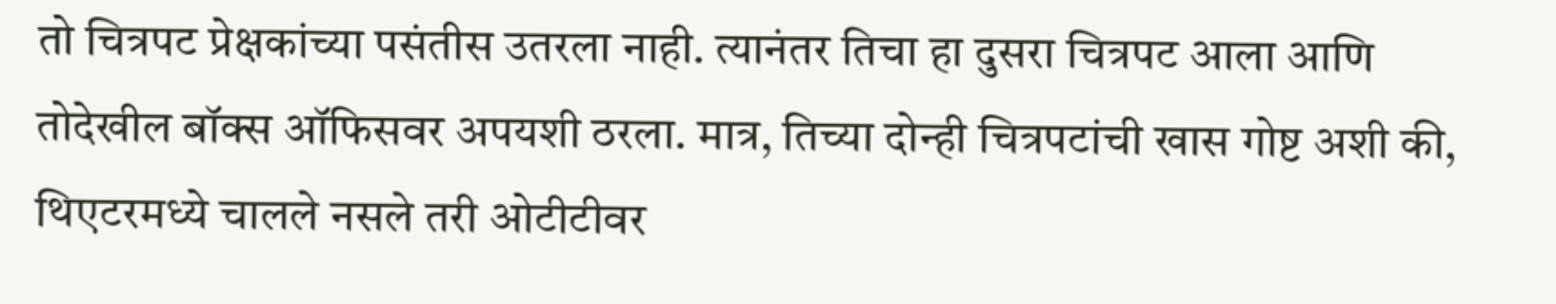तो चित्रपट प्रेक्षकांच्या पसंतीस उतरला नाही. त्यानंतर तिचा हा दुसरा चित्रपट आला आणि तोदेखील बॉक्स ऑफिसवर अपयशी ठरला. मात्र, तिच्या दोन्ही चित्रपटांची खास गोष्ट अशी की, थिएटरमध्ये चालले नसले तरी ओटीटीवर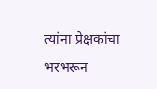त्यांना प्रेक्षकांचा भरभरून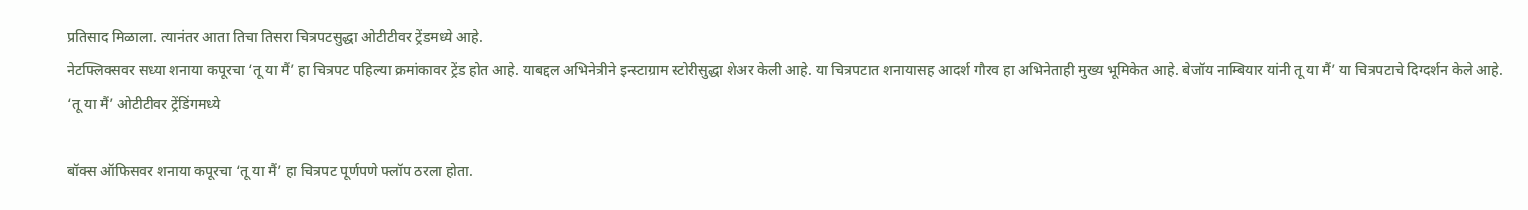प्रतिसाद मिळाला. त्यानंतर आता तिचा तिसरा चित्रपटसुद्धा ओटीटीवर ट्रेंडमध्ये आहे.
नेटफ्लिक्सवर सध्या शनाया कपूरचा ‘तू या मैं’ हा चित्रपट पहिल्या क्रमांकावर ट्रेंड होत आहे. याबद्दल अभिनेत्रीने इन्स्टाग्राम स्टोरीसुद्धा शेअर केली आहे. या चित्रपटात शनायासह आदर्श गौरव हा अभिनेताही मुख्य भूमिकेत आहे. बेजॉय नाम्बियार यांनी तू या मैं’ या चित्रपटाचे दिग्दर्शन केले आहे.
‘तू या मैं’ ओटीटीवर ट्रेंडिंगमध्ये

बॉक्स ऑफिसवर शनाया कपूरचा ‘तू या मैं’ हा चित्रपट पूर्णपणे फ्लॉप ठरला होता.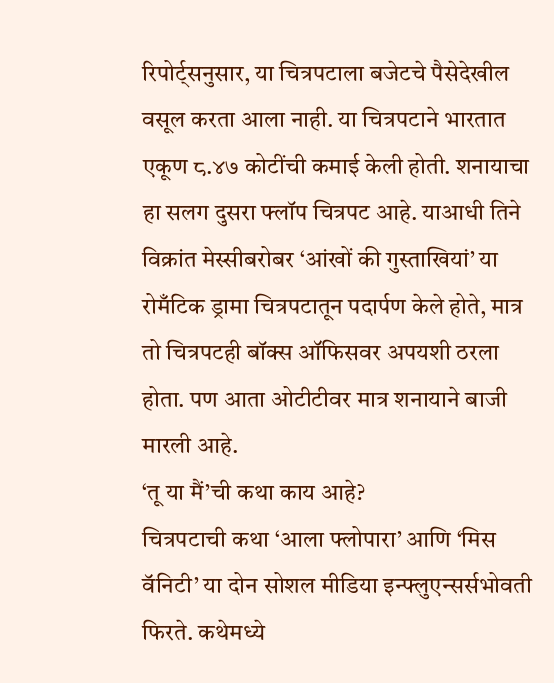रिपोर्ट्सनुसार, या चित्रपटाला बजेटचे पैसेदेखील वसूल करता आला नाही. या चित्रपटाने भारतात एकूण ८.४७ कोटींची कमाई केली होती. शनायाचा हा सलग दुसरा फ्लॉप चित्रपट आहे. याआधी तिने विक्रांत मेस्सीबरोबर ‘आंखों की गुस्ताखियां’ या रोमँटिक ड्रामा चित्रपटातून पदार्पण केले होते, मात्र तो चित्रपटही बॉक्स ऑफिसवर अपयशी ठरला होता. पण आता ओटीटीवर मात्र शनायाने बाजी मारली आहे.
‘तू या मैं’ची कथा काय आहे?
चित्रपटाची कथा ‘आला फ्लोपारा’ आणि ‘मिस वॅनिटी’ या दोन सोशल मीडिया इन्फ्लुएन्सर्सभोवती फिरते. कथेमध्ये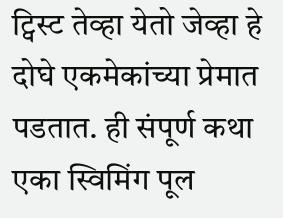ट्विस्ट तेव्हा येतो जेव्हा हे दोघे एकमेकांच्या प्रेमात पडतात. ही संपूर्ण कथा एका स्विमिंग पूल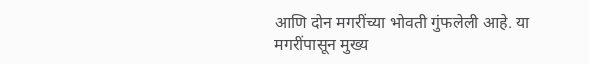आणि दोन मगरींच्या भोवती गुंफलेली आहे. या मगरींपासून मुख्य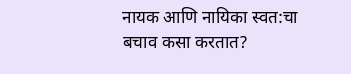नायक आणि नायिका स्वत:चा बचाव कसा करतात?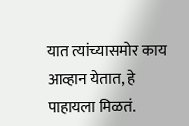यात त्यांच्यासमोर काय आव्हान येतात, हे पाहायला मिळतं.